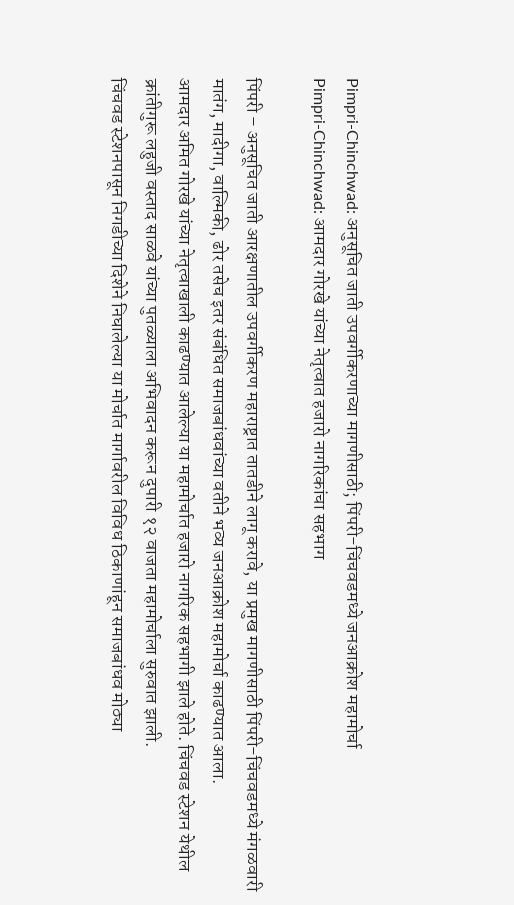Pimpri-Chinchwad: अनुसूचित जाती उपवर्गीकरणाच्या मागणीसाठी; पिंपरी-चिंचवडमध्ये जनआक्रोश महामोर्चा
Pimpri-Chinchwad: आमदार गोरखे यांच्या नेतृत्वात हजारो नागरिकांचा सहभाग

पिंपरी – अनुसूचित जाती आरक्षणातील उपवर्गीकरण महाराष्ट्रात तातडीने लागू करावे, या प्रमुख मागणीसाठी पिंपरी-चिंचवडमध्ये मंगळवारी मातंग, मादीगा, वाल्मिकी, ढोर तसेच इतर संबंधित समाजबांधवांच्या वतीने भव्य जनआक्रोश महामोर्चा काढण्यात आला.
आमदार अमित गोरखे यांच्या नेतृत्वाखाली काढण्यात आलेल्या या महामोर्चात हजारो नागरिक सहभागी झाले होते. चिंचवड स्टेशन येथील क्रांतीगुरू लहुजी वस्ताद साळवे यांच्या पुतळ्याला अभिवादन करून दुपारी १२ वाजता महामोर्चाला सुरुवात झाली.
चिंचवड स्टेशनपासून निगडीच्या दिशेने निघालेल्या या मोर्चात मार्गावरील विविध ठिकाणांहून समाजबांधव मोठ्या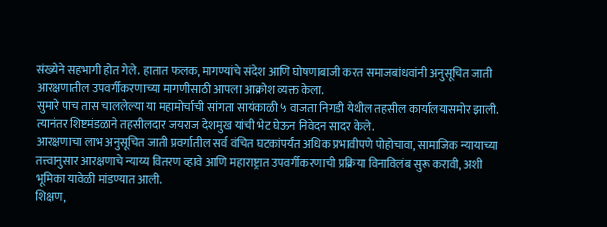संख्येने सहभागी होत गेले. हातात फलक, मागण्यांचे संदेश आणि घोषणाबाजी करत समाजबांधवांनी अनुसूचित जाती आरक्षणातील उपवर्गीकरणाच्या मागणीसाठी आपला आक्रोश व्यक्त केला.
सुमारे पाच तास चाललेल्या या महामोर्चाची सांगता सायंकाळी ५ वाजता निगडी येथील तहसील कार्यालयासमोर झाली. त्यानंतर शिष्टमंडळाने तहसीलदार जयराज देशमुख यांची भेट घेऊन निवेदन सादर केले.
आरक्षणाचा लाभ अनुसूचित जाती प्रवर्गातील सर्व वंचित घटकांपर्यंत अधिक प्रभावीपणे पोहोचावा, सामाजिक न्यायाच्या तत्त्वानुसार आरक्षणाचे न्याय्य वितरण व्हावे आणि महाराष्ट्रात उपवर्गीकरणाची प्रक्रिया विनाविलंब सुरू करावी, अशी भूमिका यावेळी मांडण्यात आली.
शिक्षण,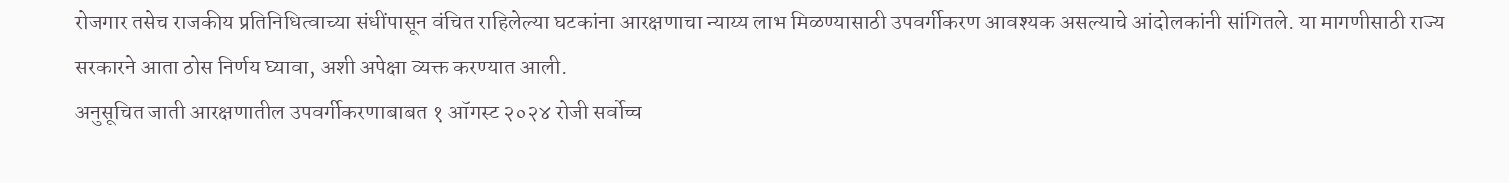रोजगार तसेच राजकीय प्रतिनिधित्वाच्या संधींपासून वंचित राहिलेल्या घटकांना आरक्षणाचा न्याय्य लाभ मिळण्यासाठी उपवर्गीकरण आवश्यक असल्याचे आंदोलकांनी सांगितले. या मागणीसाठी राज्य सरकारने आता ठोस निर्णय घ्यावा, अशी अपेक्षा व्यक्त करण्यात आली.
अनुसूचित जाती आरक्षणातील उपवर्गीकरणाबाबत १ ऑगस्ट २०२४ रोजी सर्वोच्च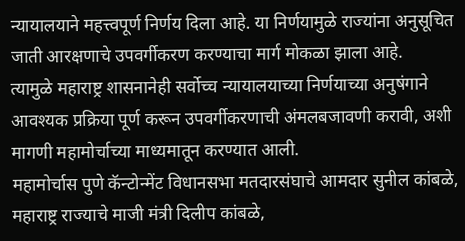न्यायालयाने महत्त्वपूर्ण निर्णय दिला आहे. या निर्णयामुळे राज्यांना अनुसूचित जाती आरक्षणाचे उपवर्गीकरण करण्याचा मार्ग मोकळा झाला आहे.
त्यामुळे महाराष्ट्र शासनानेही सर्वोच्च न्यायालयाच्या निर्णयाच्या अनुषंगाने आवश्यक प्रक्रिया पूर्ण करून उपवर्गीकरणाची अंमलबजावणी करावी, अशी मागणी महामोर्चाच्या माध्यमातून करण्यात आली.
महामोर्चास पुणे कॅन्टोन्मेंट विधानसभा मतदारसंघाचे आमदार सुनील कांबळे, महाराष्ट्र राज्याचे माजी मंत्री दिलीप कांबळे,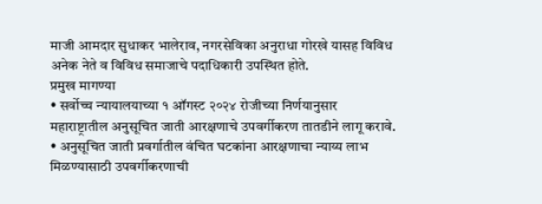माजी आमदार सुधाकर भालेराव, नगरसेविका अनुराधा गोरखे यासह विविध अनेक नेते व विविध समाजाचे पदाधिकारी उपस्थित होते.
प्रमुख मागण्या
• सर्वोच्च न्यायालयाच्या १ ऑगस्ट २०२४ रोजीच्या निर्णयानुसार महाराष्ट्रातील अनुसूचित जाती आरक्षणाचे उपवर्गीकरण तातडीने लागू करावे.
• अनुसूचित जाती प्रवर्गातील वंचित घटकांना आरक्षणाचा न्याय्य लाभ मिळण्यासाठी उपवर्गीकरणाची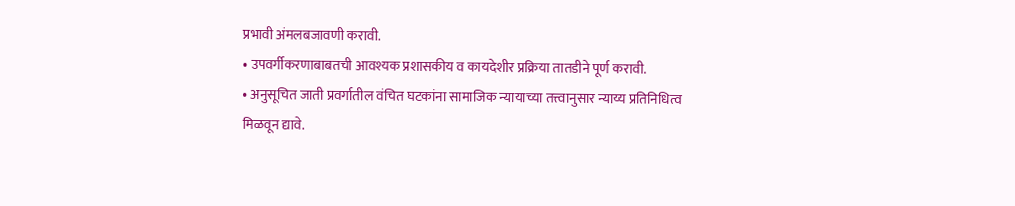प्रभावी अंमलबजावणी करावी.
• उपवर्गीकरणाबाबतची आवश्यक प्रशासकीय व कायदेशीर प्रक्रिया तातडीने पूर्ण करावी.
• अनुसूचित जाती प्रवर्गातील वंचित घटकांना सामाजिक न्यायाच्या तत्त्वानुसार न्याय्य प्रतिनिधित्व मिळवून द्यावे.